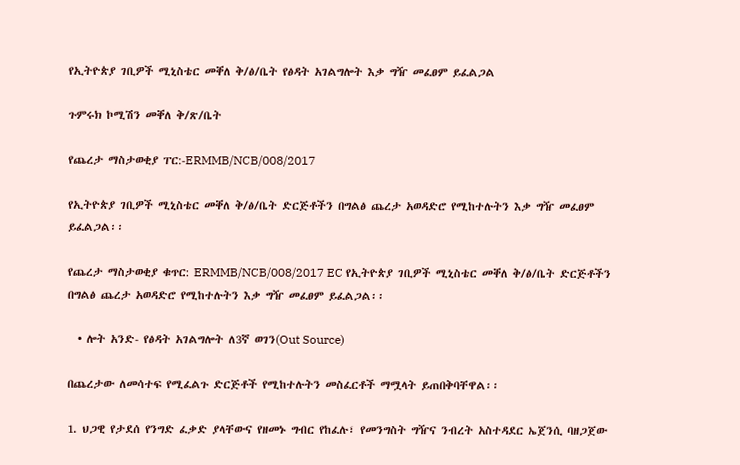የኢትዮጵያ ገቢዎች ሚኒስቴር መቐለ ቅ/ፅ/ቤት የፅዳት አገልግሎት እቃ ግዥ መፈፀም ይፈልጋል

ጉምሩክ ኮሚሽን መቐለ ቅ/ጽ/ቤት

የጨረታ ማስታወቂያ ፐር:-ERMMB/NCB/008/2017

የኢትዮጵያ ገቢዎች ሚኒስቴር መቐለ ቅ/ፅ/ቤት ድርጅቶችን በግልፅ ጨረታ አወዳድሮ የሚከተሉትን እቃ ግዥ መፈፀም ይፈልጋል፡፡

የጨረታ ማስታወቂያ ቁጥር: ERMMB/NCB/008/2017 EC የኢትዮጵያ ገቢዎች ሚኒስቴር መቐለ ቅ/ፅ/ቤት ድርጅቶችን በግልፅ ጨረታ አወዳድሮ የሚከተሉትን እቃ ግዥ መፈፀም ይፈልጋል፡፡

  • ሎት አንድ- የፅዳት አገልግሎት ለ3ኛ ወገን(Out Source)

በጨረታው ለመሳተፍ የሚፈልጉ ድርጅቶች የሚከተሉትን መስፈርቶች ማሟላት ይጠበቅባቸዋል፡፡

1. ህጋዊ የታደሰ የንግድ ፈቃድ ያላቸውና የዘመኑ ግብር የከፈሉ፣ የመንግስት ግዥና ንብረት አስተዳደር ኤጀንሲ ባዘጋጀው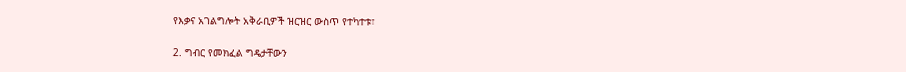የእቃና አገልግሎት አቅራቢዎች ዝርዝር ውስጥ የተካተቱ፣

2. ግብር የመክፈል ግዴታቸውን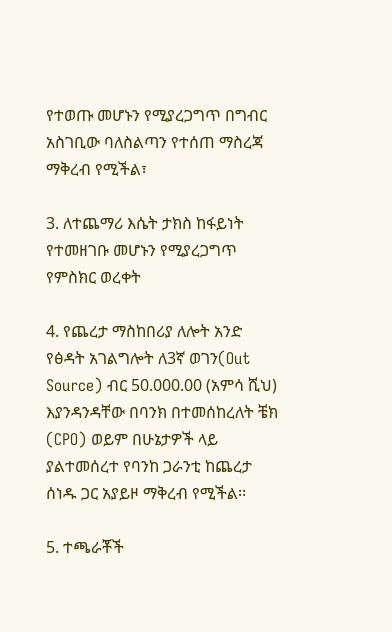የተወጡ መሆኑን የሚያረጋግጥ በግብር አስገቢው ባለስልጣን የተሰጠ ማስረጃ ማቅረብ የሚችል፣

3. ለተጨማሪ እሴት ታክስ ከፋይነት የተመዘገቡ መሆኑን የሚያረጋግጥ የምስክር ወረቀት

4. የጨረታ ማስከበሪያ ለሎት አንድ የፅዳት አገልግሎት ለ3ኛ ወገን(Out Source) ብር 50.000.00 (አምሳ ሺህ) እያንዳንዳቸው በባንክ በተመሰከረለት ቼክ (CPO) ወይም በሁኔታዎች ላይ ያልተመሰረተ የባንከ ጋራንቲ ከጨረታ ሰነዱ ጋር አያይዞ ማቅረብ የሚችል፡፡

5. ተጫራቾች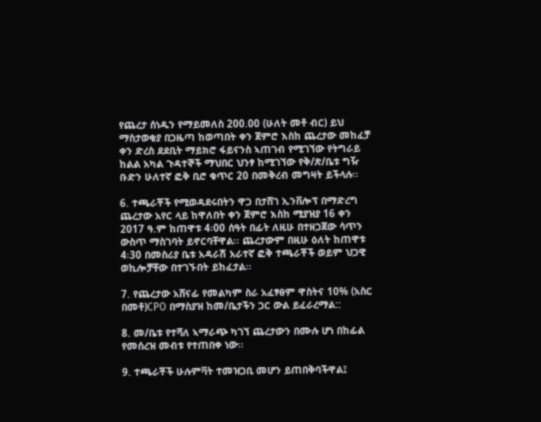የጨረታ ሰነዱን የማይመለስ 200.00 (ሁለት መቶ ብር) ይህ ማስታወቂያ በጋዜጣ ከወጣበት ቀን ጀምሮ እስከ ጨረታው መከፈቻ ቀን ድረስ ደደቢት ማይክሮ ፋይናንስ ኣጠገብ የሚገኘው የትግራይ ከልል አካል ጉዳተኞች ማህበር ህንፃ ከሚገኘው የቅ/ጽ/ቤቱ ግዥ ቡድን ሁለተኛ ፎቅ ቢሮ ቁጥር 20 በመቅረብ መግዛት ይችላሉ፡፡

6. ተጫራቾች የሚወዳደሩበትን ዋጋ በታሸገ ኢንቨሎፕ በማድረግ ጨረታው አየር ላይ ከዋለበት ቀን ጀምሮ እስከ ሚያዝያ 16 ቀን 2017 ዓ.ም ከጠዋቱ 4፡00 ሰዓት በፊት ለዚሁ በተዘጋጀው ሳጥን ውስጥ ማስገባት ይኖርባቸዋል፡፡ ጨረታውም በዚሁ ዕለት ከጠዋቱ 4፡30 በመስሪያ ቤቱ አዳራሽ አራተኛ ፎቅ ተጫራቾች ወይም ህጋዊ ወኪሎቻቸው በተገኙበት ይከፈታል፡፡

7. የጨረታው አሸናፊ የመልካም ስራ አፈፃፀም ዋስትና 10% (አስር በመቶ)CPO በማስያዝ ከመ/ቤታችን ጋር ውል ይፈራረማል::

8. መ/ቤቱ የተሻለ ኣማራጭ ካገኘ ጨረታውን በሙሉ ሆነ በከፊል የመሰረዝ መብቱ የተጠበቀ ነው፡፡

9. ተጫራቾች ሁሉምቫት ተመዝጋቢ መሆን ይጠበቅባችዋል፤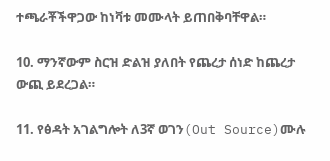ተጫራቾችዋጋው ከነቫቱ መሙላት ይጠበቅባቸዋል።

10. ማንኛውም ስርዝ ድልዝ ያለበት የጨረታ ሰነድ ከጨረታ ውጪ ይደረጋል።

11. የፅዳት አገልግሎት ለ3ኛ ወገን(Out Source)ሙሉ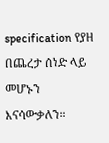specification የያዘ በጨረታ ሰነድ ላይ መሆኑን እናሳውቃለን።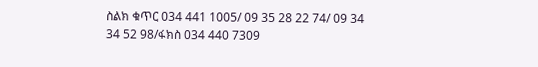ስልክ ቁጥር 034 441 1005/ 09 35 28 22 74/ 09 34 34 52 98/ፋክስ 034 440 7309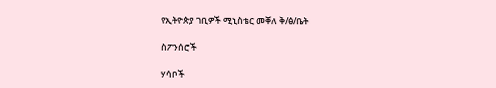የኢትዮጵያ ገቢዎች ሚኒስቴር መቐለ ቅ/ፅ/ቤት

ስፖንሰሮች

ሃሳቦች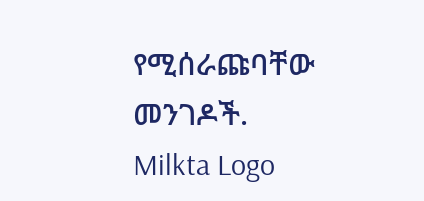የሚሰራጩባቸው መንገዶች.
Milkta Logo